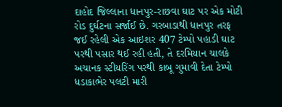દાહોદ જિલ્લાના ધાનપુર-રાછવા ઘાટ પર એક મોટી રોડ દુર્ઘટના સર્જાઈ છે. ગરબાડાથી ધાનપુર તરફ જઈ રહેલી એક આઇશર 407 ટેમ્પો પહાડી ઘાટ પરથી પસાર થઈ રહી હતી, તે દરમિયાન ચાલકે અચાનક સ્ટીયરિંગ પરથી કાબૂ ગુમાવી દેતા ટેમ્પો ધડાકાભેર પલટી મારી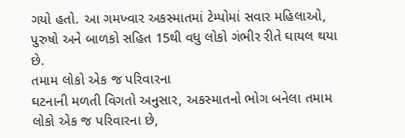ગયો હતો. આ ગમખ્વાર અકસ્માતમાં ટેમ્પોમાં સવાર મહિલાઓ, પુરુષો અને બાળકો સહિત 15થી વધુ લોકો ગંભીર રીતે ઘાયલ થયા છે.
તમામ લોકો એક જ પરિવારના
ઘટનાની મળતી વિગતો અનુસાર, અકસ્માતનો ભોગ બનેલા તમામ લોકો એક જ પરિવારના છે,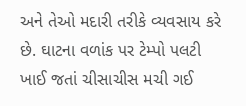અને તેઓ મદારી તરીકે વ્યવસાય કરે છે. ઘાટના વળાંક પર ટેમ્પો પલટી ખાઈ જતાં ચીસાચીસ મચી ગઈ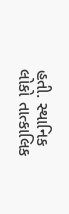હતી. સ્થાનિક લોકો તાત્કાલિક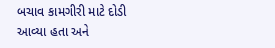બચાવ કામગીરી માટે દોડી આવ્યા હતા અને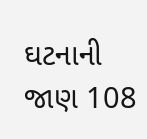ઘટનાની જાણ 108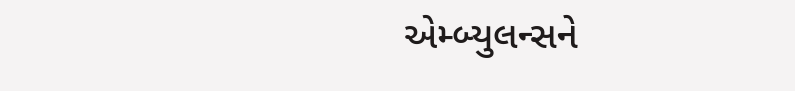એમ્બ્યુલન્સને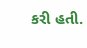કરી હતી.